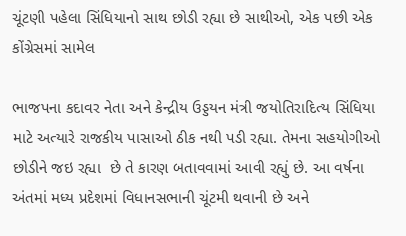ચૂંટણી પહેલા સિંધિયાનો સાથ છોડી રહ્યા છે સાથીઓ, એક પછી એક કોંગ્રેસમાં સામેલ

ભાજપના કદાવર નેતા અને કેન્દ્રીય ઉડ્ડયન મંત્રી જયોતિરાદિત્ય સિંધિયા માટે અત્યારે રાજકીય પાસાઓ ઠીક નથી પડી રહ્યા. તેમના સહયોગીઓ છોડીને જઇ રહ્યા  છે તે કારણ બતાવવામાં આવી રહ્યું છે. આ વર્ષના અંતમાં મધ્ય પ્રદેશમાં વિધાનસભાની ચૂંટમી થવાની છે અને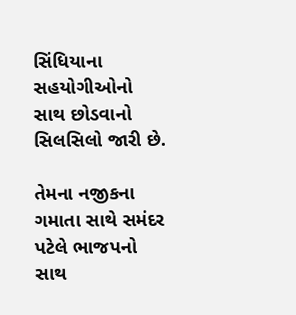સિંધિયાના સહયોગીઓનો સાથ છોડવાનો સિલસિલો જારી છે.

તેમના નજીકના ગમાતા સાથે સમંદર પટેલે ભાજપનો સાથ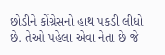છોડીને કોંગ્રેસનો હાથ પકડી લીધો છે. તેઓ પહેલા એવા નેતા છે જે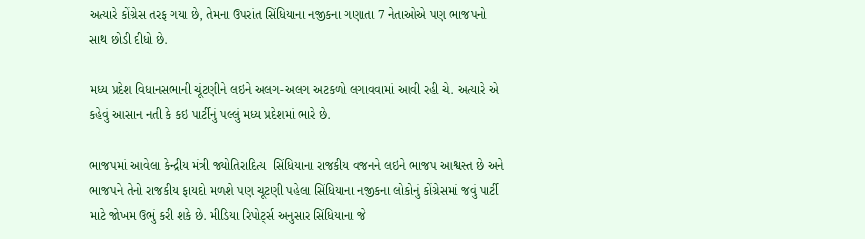અત્યારે કોંગ્રેસ તરફ ગયા છે, તેમના ઉપરાંત સિંધિયાના નજીકના ગણાતા 7 નેતાઓએ પણ ભાજપનો સાથ છોડી દીધો છે.

મધ્ય પ્રદેશ વિધાનસભાની ચૂંટણીને લઇને અલગ-અલગ અટકળો લગાવવામાં આવી રહી ચે. અત્યારે એ કહેવું આસાન નતી કે કઇ પાર્ટીનું પલ્લું મધ્ય પ્રદેશમાં ભારે છે.

ભાજપમાં આવેલા કેન્દ્રીય મંત્રી જ્યોતિરાદિત્ય  સિંધિયાના રાજકીય વજનને લઇને ભાજપ આશ્વસ્ત છે અને ભાજપને તેનો રાજકીય ફાયદો મળશે પણ ચૂટણી પહેલા સિંધિયાના નજીકના લોકોનું કોંગ્રેસમાં જવું પાર્ટી માટે જોખમ ઉભું કરી શકે છે. મીડિયા રિપોર્ટ્સ અનુસાર સિંધિયાના જે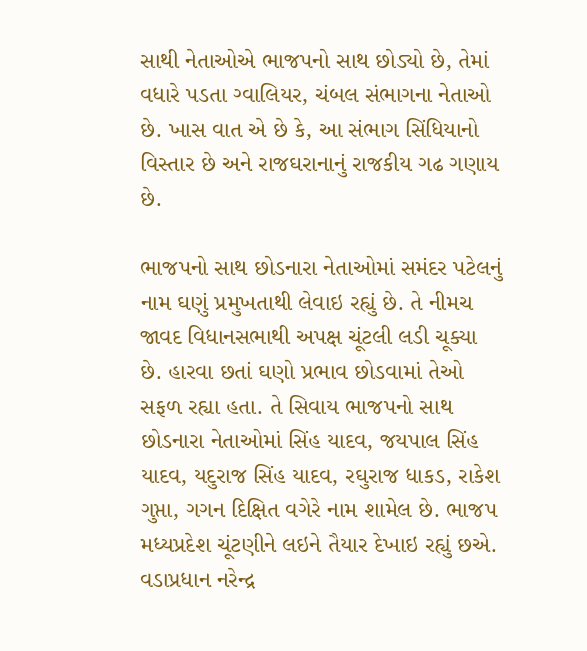સાથી નેતાઓએ ભાજપનો સાથ છોડ્યો છે, તેમાં વધારે પડતા ગ્વાલિયર, ચંબલ સંભાગના નેતાઓ છે. ખાસ વાત એ છે કે, આ સંભાગ સિંધિયાનો વિસ્તાર છે અને રાજઘરાનાનું રાજકીય ગઢ ગણાય છે.

ભાજપનો સાથ છોડનારા નેતાઓમાં સમંદર પટેલનું નામ ઘણું પ્રમુખતાથી લેવાઇ રહ્યું છે. તે નીમચ જાવદ વિધાનસભાથી અપક્ષ ચૂંટલી લડી ચૂક્યા છે. હારવા છતાં ઘણો પ્રભાવ છોડવામાં તેઓ સફળ રહ્યા હતા. તે સિવાય ભાજપનો સાથ છોડનારા નેતાઓમાં સિંહ યાદવ, જયપાલ સિંહ યાદવ, યદુરાજ સિંહ યાદવ, રઘુરાજ ધાકડ, રાકેશ ગુપ્તા, ગગન દિક્ષિત વગેરે નામ શામેલ છે. ભાજપ મધ્યપ્રદેશ ચૂંટણીને લઇને તૈયાર દેખાઇ રહ્યું છએ. વડાપ્રધાન નરેન્દ્ર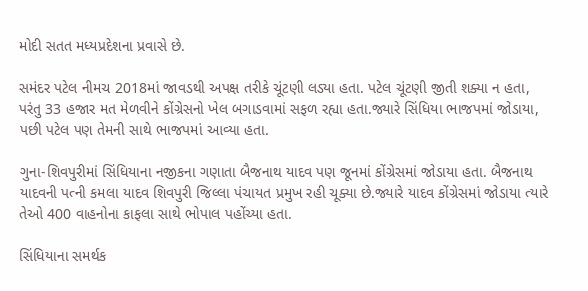મોદી સતત મધ્યપ્રદેશના પ્રવાસે છે.

સમંદર પટેલ નીમચ 2018માં જાવડથી અપક્ષ તરીકે ચૂંટણી લડ્યા હતા. પટેલ ચૂંટણી જીતી શક્યા ન હતા, પરંતુ 33 હજાર મત મેળવીને કોંગ્રેસનો ખેલ બગાડવામાં સફળ રહ્યા હતા.જ્યારે સિંધિયા ભાજપમાં જોડાયા, પછી પટેલ પણ તેમની સાથે ભાજપમાં આવ્યા હતા.

ગુના-શિવપુરીમાં સિંધિયાના નજીકના ગણાતા બૈજનાથ યાદવ પણ જૂનમાં કોંગ્રેસમાં જોડાયા હતા. બૈજનાથ યાદવની પત્ની કમલા યાદવ શિવપુરી જિલ્લા પંચાયત પ્રમુખ રહી ચૂક્યા છે.જ્યારે યાદવ કોંગ્રેસમાં જોડાયા ત્યારે તેઓ 400 વાહનોના કાફલા સાથે ભોપાલ પહોંચ્યા હતા.

સિંધિયાના સમર્થક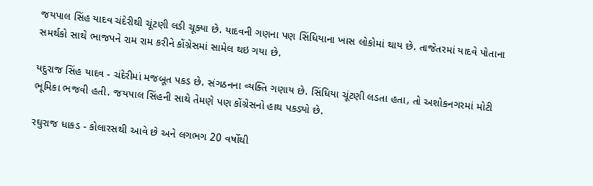જયપાલ સિંહ યાદવ ચંદેરીથી ચૂંટણી લડી ચૂક્યા છે. યાદવની ગણના પણ સિંધિયાના ખાસ લોકોમાં થાય છે. તાજેતરમાં યાદવે પોતાના સમર્થકો સાથે ભાજપને રામ રામ કરીને કોંગ્રેસમાં સામેલ થઇ ગયા છે.

યદુરાજ સિંહ યાદવ - ચંદેરીમાં મજબૂત પકડ છે. સંગઠનના વ્યક્તિ ગણાય છે. સિંધિયા ચૂંટણી લડતા હતા, તો અશોકનગરમાં મોટી ભૂમિકા ભજવી હતી. જયપાલ સિંહની સાથે તેમણે પણ કોંગ્રેસનો હાથ પકડ્યો છે.

રઘુરાજ ધાકડ - કોલારસથી આવે છે અને લગભગ 20 વર્ષોથી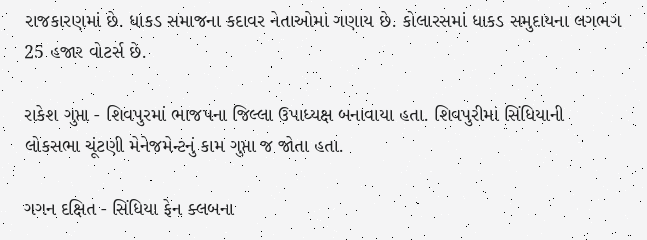રાજકારણમાં છે. ધાકડ સમાજના કદાવર નેતાઓમાં ગણાય છે. કોલારસમાં ધાકડ સમુદાયના લગભગ 25 હજાર વોટર્સ છે.

રાકેશ ગુપ્તા - શિવપુરમાં ભાજપના જિલ્લા ઉપાધ્યક્ષ બનાવાયા હતા. શિવપુરીમાં સિંધિયાની લોકસભા ચૂંટણી મેનેજમેન્ટનું કામ ગુપ્તા જ જોતા હતા.

ગગન દક્ષિત - સિંધિયા ફેન ક્લબના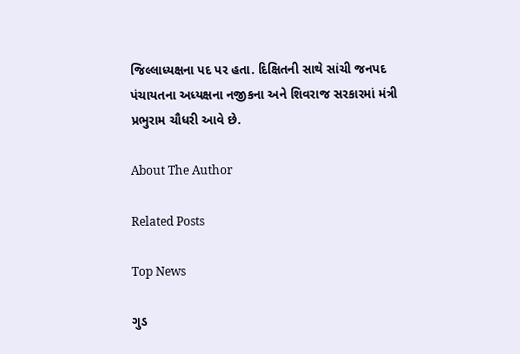જિલ્લાધ્યક્ષના પદ પર હતા. દિક્ષિતની સાથે સાંચી જનપદ પંચાયતના અધ્યક્ષના નજીકના અને શિવરાજ સરકારમાં મંત્રી પ્રભુરામ ચૌધરી આવે છે.

About The Author

Related Posts

Top News

ગુડ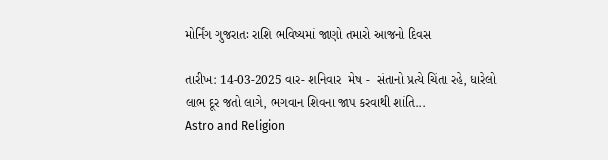મોર્નિંગ ગુજરાતઃ રાશિ ભવિષ્યમાં જાણો તમારો આજનો દિવસ

તારીખ: 14-03-2025 વાર- શનિવાર  મેષ -  સંતાનો પ્રત્યે ચિંતા રહે, ધારેલો લાભ દૂર જતો લાગે, ભગવાન શિવના જાપ કરવાથી શાંતિ...
Astro and Religion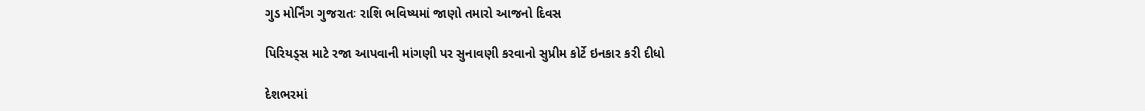ગુડ મોર્નિંગ ગુજરાતઃ રાશિ ભવિષ્યમાં જાણો તમારો આજનો દિવસ

પિરિયડ્સ માટે રજા આપવાની માંગણી પર સુનાવણી કરવાનો સુપ્રીમ કોર્ટે ઇનકાર કરી દીધો

દેશભરમાં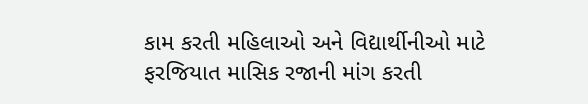કામ કરતી મહિલાઓ અને વિદ્યાર્થીનીઓ માટે ફરજિયાત માસિક રજાની માંગ કરતી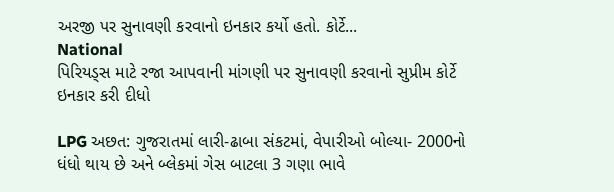અરજી પર સુનાવણી કરવાનો ઇનકાર કર્યો હતો. કોર્ટે...
National
પિરિયડ્સ માટે રજા આપવાની માંગણી પર સુનાવણી કરવાનો સુપ્રીમ કોર્ટે ઇનકાર કરી દીધો

LPG અછત: ગુજરાતમાં લારી-ઢાબા સંકટમાં, વેપારીઓ બોલ્યા- 2000નો ધંધો થાય છે અને બ્લેકમાં ગેસ બાટલા 3 ગણા ભાવે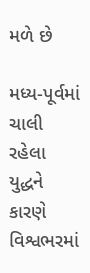મળે છે

મધ્ય-પૂર્વમાં ચાલી રહેલા યુદ્ધને કારણે વિશ્વભરમાં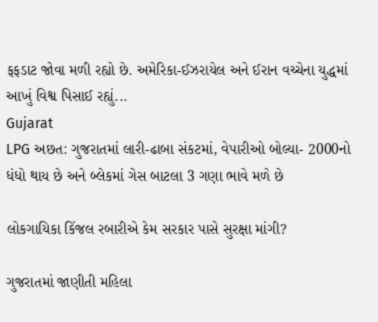ફફડાટ જોવા મળી રહ્યો છે. અમેરિકા-ઈઝરાયેલ અને ઈરાન વચ્ચેના યુદ્ધમાં આખું વિશ્વ પિસાઈ રહ્યું...
Gujarat
LPG અછત: ગુજરાતમાં લારી-ઢાબા સંકટમાં, વેપારીઓ બોલ્યા- 2000નો ધંધો થાય છે અને બ્લેકમાં ગેસ બાટલા 3 ગણા ભાવે મળે છે

લોકગાયિકા કિંજલ રબારીએ કેમ સરકાર પાસે સુરક્ષા માંગી?

ગુજરાતમાં જાણીતી મહિલા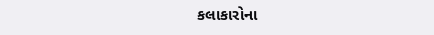કલાકારોના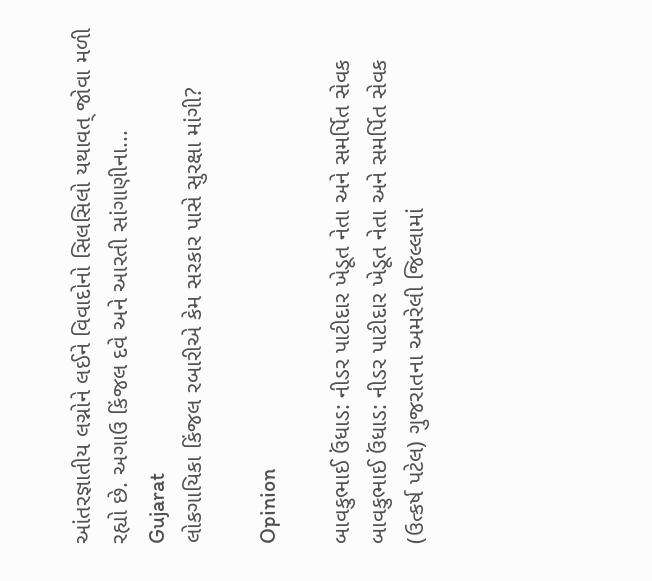આંતરજ્ઞાતીય લગ્નોને લઈને વિવાદોનો સિલસિલો યથાવત્ જોવા મળી રહ્યો છે. અગાઉ કિંજલ દવે અને આરતી સાંગાણીના...
Gujarat
લોકગાયિકા કિંજલ રબારીએ કેમ સરકાર પાસે સુરક્ષા માંગી?

Opinion

બાવકુભાઈ ઉંધાડ: નીડર પાટીદાર ખેડૂત નેતા અને સમર્પિત સેવક બાવકુભાઈ ઉંધાડ: નીડર પાટીદાર ખેડૂત નેતા અને સમર્પિત સેવક
(ઉત્કર્ષ પટેલ) ગુજરાતના અમરેલી જિલ્લામાં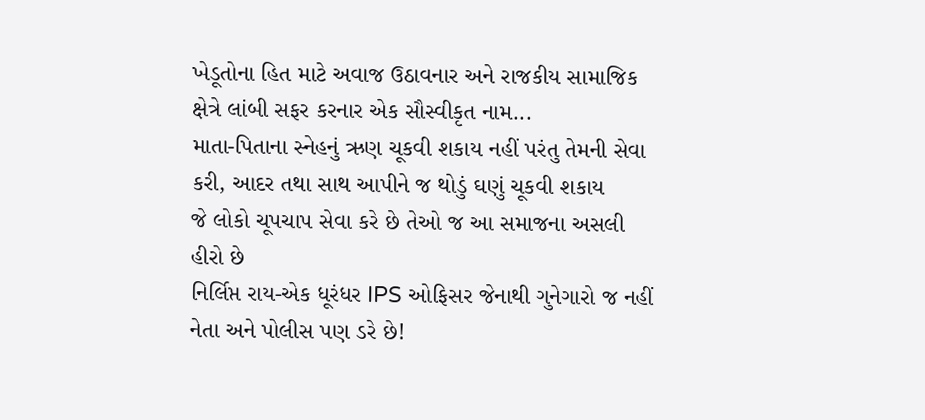ખેડૂતોના હિત માટે અવાજ ઉઠાવનાર અને રાજકીય સામાજિક ક્ષેત્રે લાંબી સફર કરનાર એક સૌસ્વીકૃત નામ...
માતા-પિતાના સ્નેહનું ઋણ ચૂકવી શકાય નહીં પરંતુ તેમની સેવા કરી, આદર તથા સાથ આપીને જ થોડું ઘણું ચૂકવી શકાય
જે લોકો ચૂપચાપ સેવા કરે છે તેઓ જ આ સમાજના અસલી હીરો છે
નિર્લિપ્ત રાય-એક ધૂરંધર IPS ઓફિસર જેનાથી ગુનેગારો જ નહીં નેતા અને પોલીસ પણ ડરે છે!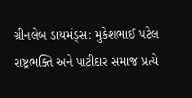ગ્રીનલેબ ડાયમંડ્સ: મુકેશભાઈ પટેલ રાષ્ટ્રભક્તિ અને પાટીદાર સમાજ પ્રત્યે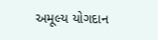અમૂલ્ય યોગદાન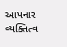આપનાર વ્યક્તિત્વ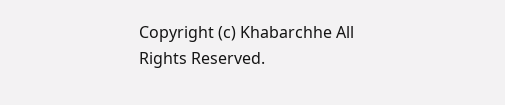Copyright (c) Khabarchhe All Rights Reserved.